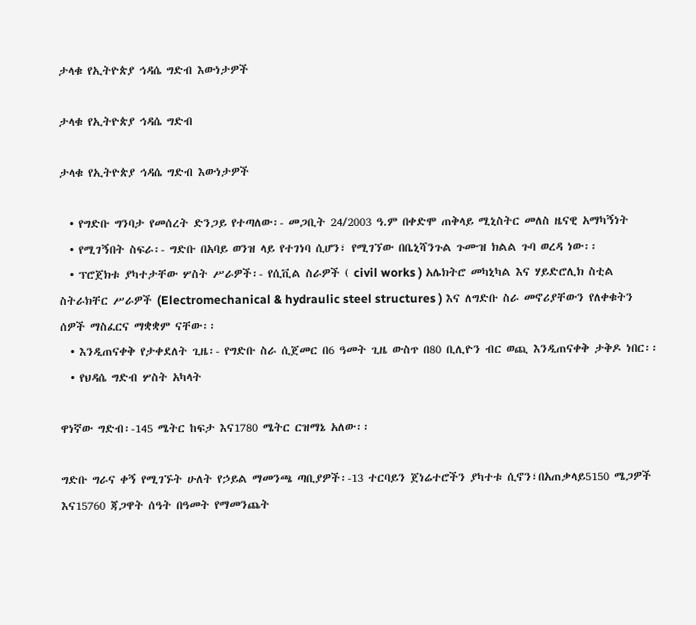ታላቁ የኢትዮጵያ ኅዳሴ ግድብ እውነታዎች

ታላቁ የኢትዮጵያ ኅዳሴ ግድብ

ታላቁ የኢትዮጵያ ኅዳሴ ግድብ እውነታዎች

  • የግድቡ ግንባታ የመሰረት ድንጋይ የተጣለው፡- መጋቢት 24/2003 ዓ.ም በቀድሞ ጠቅላይ ሚኒስትር መለስ ዜናዊ አማካኝነት
  • የሚገኝበት ስፍራ፡- ግድቡ በአባይ ወንዝ ላይ የተገነባ ሲሆን፣ የሚገኘው በቤኒሻንጉል ጉሙዝ ክልል ጉባ ወረዳ ነው፡፡
  • ፕሮጀክቱ ያካተታቸው ሦስት ሥራዎች፡- የሲቪል ስራዎች ( civil works ) አሌክትሮ መካኒካል እና ሃይድሮሊክ ስቲል ስትራክቸር ሥራዎች (Electromechanical & hydraulic steel structures ) እና ለግድቡ ስራ መኖሪያቸውን የለቀቁትን ሰዎች ማስፈርና ማቋቋም ናቸው፡፡
  • እንዲጠናቀቅ የታቀደለት ጊዜ፡- የግድቡ ስራ ሲጀመር በ6 ዓመት ጊዜ ውስጥ በ80 ቢሊዮን ብር ወጪ እንዲጠናቀቅ ታቅዶ ነበር፡፡
  • የህዳሴ ግድብ ሦስት አካላት

ዋነኛው ግድብ፡-145 ሜትር ከፍታ እና1780 ሜትር ርዝማኔ አለው፡፡

ግድቡ ግራና ቀኝ የሚገኙት ሁለት የኃይል ማመንጫ ጣቢያዎች፡-13 ተርባይን ጀነሬተሮችን ያካተቱ ሲኖን፣በአጠቃላይ5150 ሜጋዎች እና15760 ጃጋዋት ሰዓት በዓመት የማመንጨት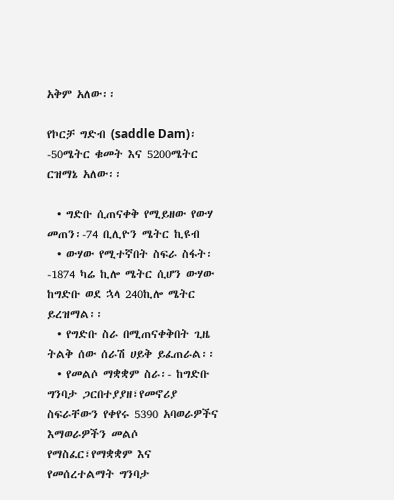አቅም አለው፡፡

የኮርቻ ግድብ (saddle Dam)፡-50ሜትር ቁመት እና 5200ሜትር ርዝማኔ አለው፡፡

  • ግድቡ ሲጠናቀቅ የሚይዘው የውሃ መጠን፡-74 ቢሊዮን ሜትር ኪዩብ
  • ውሃው የሚተኛበት ስፍራ ስፋት፡-1874 ካሬ ኪሎ ሜትር ሲሆን ውሃው ከግድቡ ወደ ኋላ 240ኪሎ ሜትር ይረዝማል፡፡
  • የግድቡ ስራ በሚጠናቀቅበት ጊዜ ትልቅ ሰው ሰራሽ ሀይቅ ይፈጠራል፡፡
  • የመልሶ ማቋቋም ስራ፡- ከግድቡ ግንባታ ጋርበተያያዘ፣የመኖሪያ ስፍራቸውን የቀየሩ 5390 አባወራዎችና እማወራዎችን መልሶ የማስፈር፣የማቋቋም እና የመሰረተልማት ግንባታ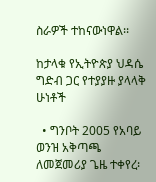ስራዎች ተከናውነዋል፡፡

ከታላቁ የኢትዮጵያ ህዳሴ ግድብ ጋር የተያያዙ ያላላቅ ሁነቶች

  • ግንቦት 2005 የአባይ ወንዝ አቅጣጫ ለመጀመሪያ ጌዜ ተቀየረ፡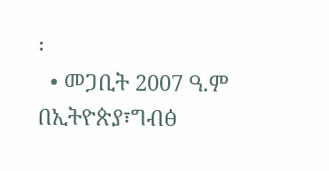፡
  • መጋቢት 2007 ዓ.ም በኢትዮጵያ፣ግብፅ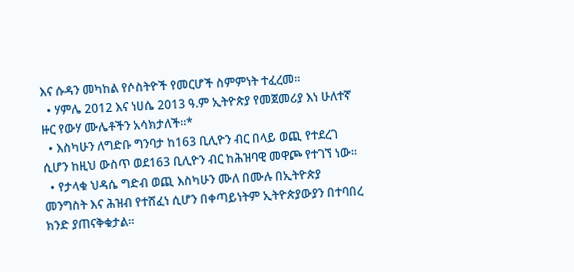እና ሱዳን መካከል የሶስትዮች የመርሆች ስምምነት ተፈረመ፡፡
  • ሃምሌ 2012 እና ነሀሴ 2013 ዓ.ም ኢትዮጵያ የመጀመሪያ እነ ሁለተኛ ዙር የውሃ ሙሌቶችን አሳክታለች፡፡*
  • እስካሁን ለግድቡ ግንባታ ከ163 ቢሊዮን ብር በላይ ወጪ የተደረገ ሲሆን ከዚህ ውስጥ ወደ163 ቢሊዮን ብር ከሕዝባዊ መዋጮ የተገኘ ነው፡፡
  • የታላቁ ህዳሴ ግድብ ወጪ እስካሁን ሙለ በሙሉ በኢትዮጵያ መንግስት እና ሕዝብ የተሸፈነ ሲሆን በቀጣይነትም ኢትዮጵያውያን በተባበረ ክንድ ያጠናቅቁታል፡፡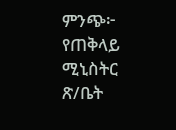ምንጭ፦ የጠቅላይ ሚኒስትር ጽ/ቤት